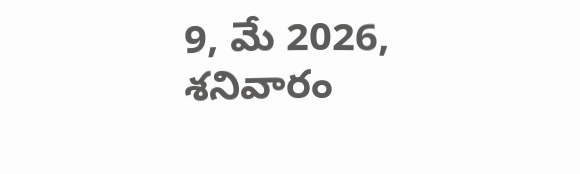9, మే 2026, శనివారం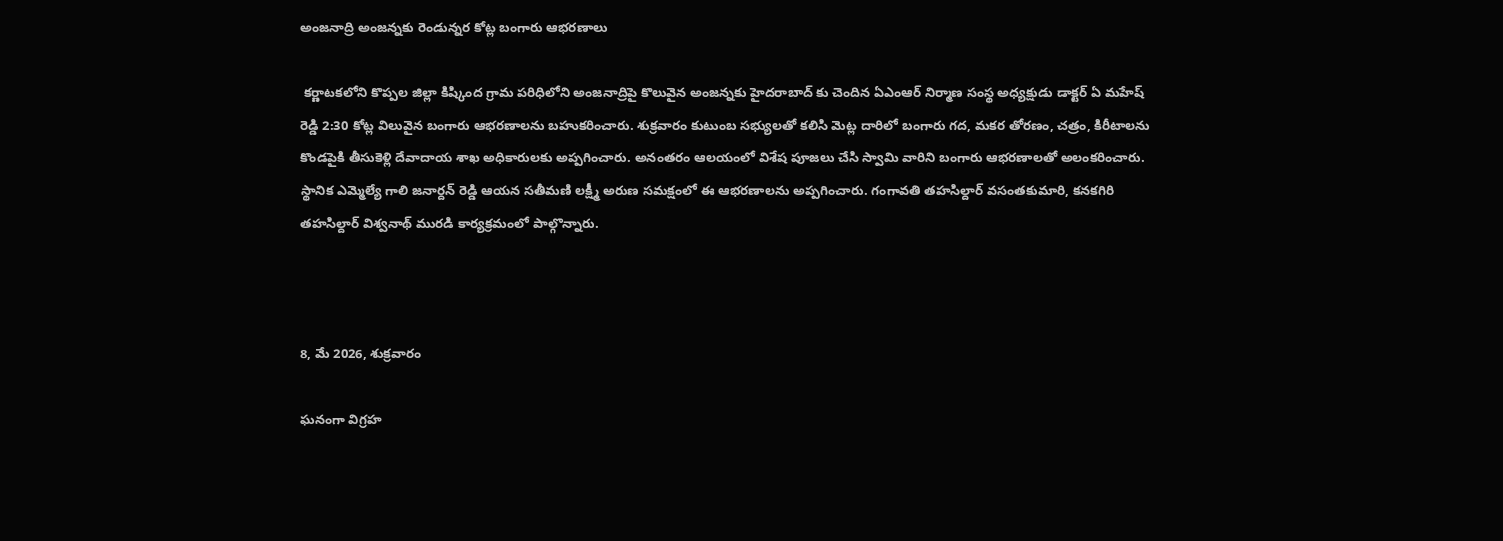అంజనాద్రి అంజన్నకు రెండున్నర కోట్ల బంగారు ఆభరణాలు

 కర్ణాటకలోని కొప్పల జిల్లా కిష్కింద గ్రామ పరిధిలోని అంజనాద్రిపై కొలువైన అంజన్నకు హైదరాబాద్ కు చెందిన ఏఎంఆర్ నిర్మాణ సంస్థ అధ్యక్షుడు డాక్టర్ ఏ మహేష్ రెడ్డి 2:30 కోట్ల విలువైన బంగారు ఆభరణాలను బహుకరించారు. శుక్రవారం కుటుంబ సభ్యులతో కలిసి మెట్ల దారిలో బంగారు గద, మకర తోరణం, చత్రం, కిరీటాలను కొండపైకి తీసుకెళ్లి దేవాదాయ శాఖ అధికారులకు అప్పగించారు. అనంతరం ఆలయంలో విశేష పూజలు చేసి స్వామి వారిని బంగారు ఆభరణాలతో అలంకరించారు. స్థానిక ఎమ్మెల్యే గాలి జనార్దన్ రెడ్డి ఆయన సతీమణి లక్ష్మీ అరుణ సమక్షంలో ఈ ఆభరణాలను అప్పగించారు. గంగావతి తహసిల్దార్ వసంతకుమారి, కనకగిరి తహసిల్దార్ విశ్వనాథ్ మురడి కార్యక్రమంలో పాల్గొన్నారు.



8, మే 2026, శుక్రవారం

ఘనంగా విగ్రహ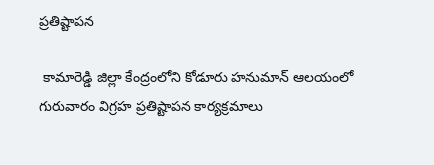ప్రతిష్టాపన

 కామారెడ్డి జిల్లా కేంద్రంలోని కోడూరు హనుమాన్ ఆలయంలో గురువారం విగ్రహ ప్రతిష్టాపన కార్యక్రమాలు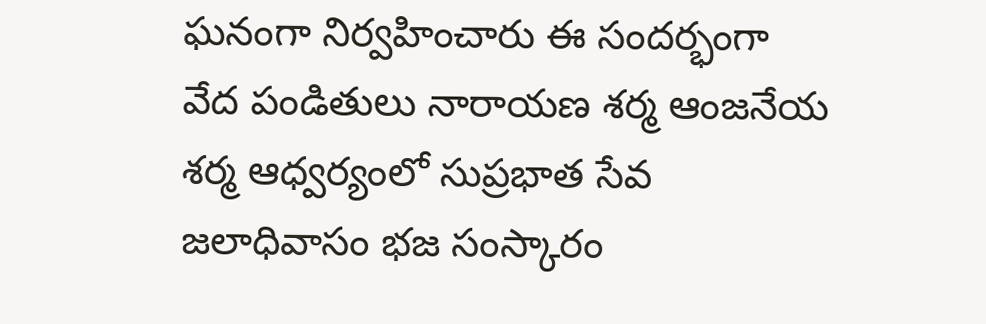ఘనంగా నిర్వహించారు ఈ సందర్భంగా వేద పండితులు నారాయణ శర్మ ఆంజనేయ శర్మ ఆధ్వర్యంలో సుప్రభాత సేవ జలాధివాసం భజ సంస్కారం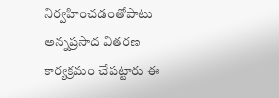నిర్వహించడంతోపాటు అన్నప్రసాద వితరణ కార్యక్రమం చేపట్టారు ఈ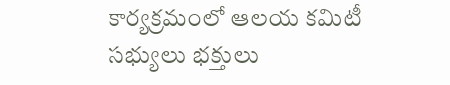కార్యక్రమంలో ఆలయ కమిటీ సభ్యులు భక్తులు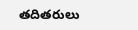తదితరులు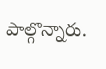పాల్గొన్నారు.